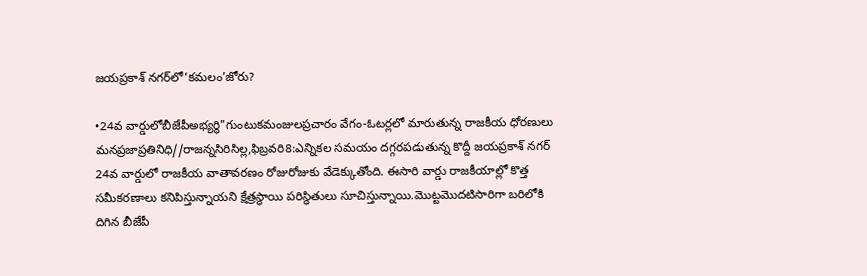జయప్రకాశ్ నగర్‌లో‘కమలం’జోరు?

•24వ వార్డులోబీజేపీఅభ్యర్థి"గుంటుకమంజులప్రచారం వేగం-ఓటర్లలో మారుతున్న రాజకీయ ధోరణులు మనప్రజాప్రతినిధి//రాజన్నసిరిసిల్ల,ఫిబ్రవరి8:ఎన్నికల సమయం దగ్గరపడుతున్న కొద్దీ జయప్రకాశ్ నగర్ 24వ వార్డులో రాజకీయ వాతావరణం రోజురోజుకు వేడెక్కుతోంది. ఈసారి వార్డు రాజకీయాల్లో కొత్త సమీకరణాలు కనిపిస్తున్నాయని క్షేత్రస్థాయి పరిస్థితులు సూచిస్తున్నాయి.మొట్టమొదటిసారిగా బరిలోకి దిగిన బీజేపీ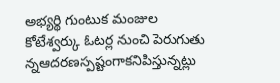అభ్యర్థి గుంటుక మంజుల కోటేశ్వర్కు ఓటర్ల నుంచి పెరుగుతు న్నఆదరణస్పష్టంగాకనిపిస్తున్నట్లు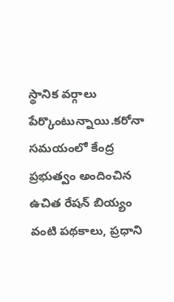స్థానిక వర్గాలు పేర్కొంటున్నాయి.కరోనా సమయంలో కేంద్ర ప్రభుత్వం అందించిన ఉచిత రేషన్ బియ్యం వంటి పథకాలు, ప్రధాని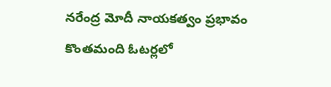నరేంద్ర మోదీ నాయకత్వం ప్రభావం కొంతమంది ఓటర్లలో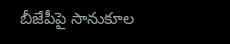బీజేపీపై సానుకూల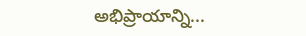అభిప్రాయాన్ని...